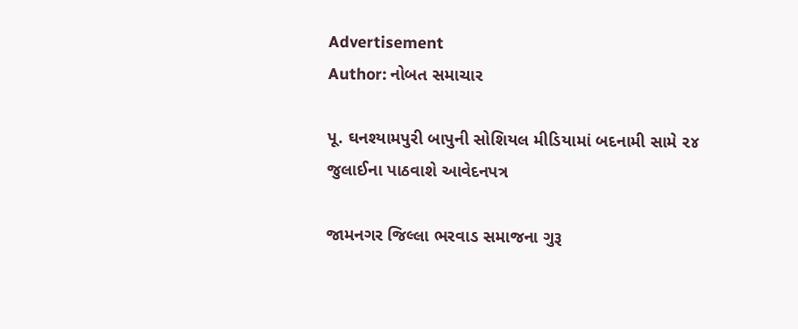Advertisement
Author: નોબત સમાચાર

પૂ. ઘનશ્યામપુરી બાપુની સોશિયલ મીડિયામાં બદનામી સામે ૨૪ જુલાઈના પાઠવાશે આવેદનપત્ર

જામનગર જિલ્લા ભરવાડ સમાજના ગુરૂ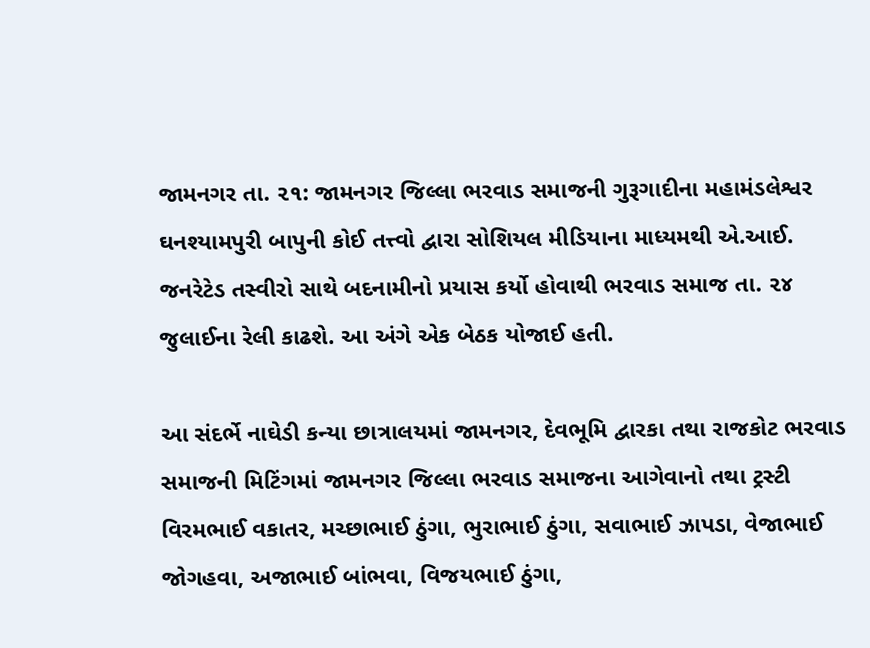જામનગર તા. ૨૧: જામનગર જિલ્લા ભરવાડ સમાજની ગુરૂગાદીના મહામંડલેશ્વર ઘનશ્યામપુરી બાપુની કોઈ તત્ત્વો દ્વારા સોશિયલ મીડિયાના માધ્યમથી એ.આઈ. જનરેટેડ તસ્વીરો સાથે બદનામીનો પ્રયાસ કર્યો હોવાથી ભરવાડ સમાજ તા. ૨૪ જુલાઈના રેલી કાઢશે. આ અંગે એક બેઠક યોજાઈ હતી.

આ સંદર્ભે નાઘેડી કન્યા છાત્રાલયમાં જામનગર, દેવભૂમિ દ્વારકા તથા રાજકોટ ભરવાડ સમાજની મિટિંગમાં જામનગર જિલ્લા ભરવાડ સમાજના આગેવાનો તથા ટ્રસ્ટી વિરમભાઈ વકાતર, મચ્છાભાઈ ઠુંગા, ભુરાભાઈ ઠુંગા, સવાભાઈ ઝાપડા, વેજાભાઈ જોગહવા, અજાભાઈ બાંભવા, વિજયભાઈ ઠુંગા,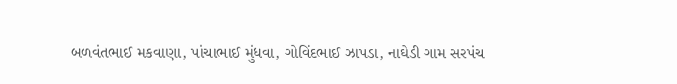બળવંતભાઈ મકવાણા, પાંચાભાઈ મુંધવા, ગોવિંદભાઈ ઝાપડા, નાઘેડી ગામ સરપંચ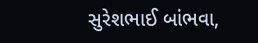સુરેશભાઈ બાંભવા,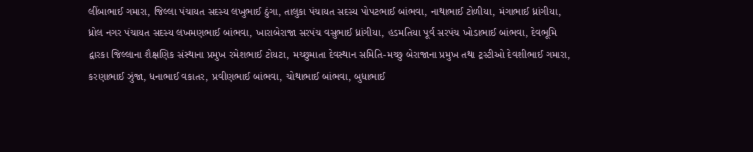લીંબાભાઈ ગમારા, જિલ્લા પંચાયત સદસ્ય લખુભાઈ ઠુંગા, તાલુકા પંચાયત સદસ્ય પોપટભાઈ બાંભવા, નાથાભાઈ ટોળીયા, મંગાભાઈ ધ્રાંગીયા, ધ્રોલ નગર પંચાયત સદસ્ય લખમણભાઈ બાંભવા, ખારાબેરાજા સરપંચ વસુભાઈ ધ્રાંગીયા, હડમતિયા પૂર્વ સરપંચ ખોડાભાઈ બાંભવા, દેવભૂમિ દ્વારકા જિલ્લાના શૈક્ષણિક સંસ્થાના પ્રમુખ રમેશભાઈ ટોયટા, મચ્છુમાતા દેવસ્થાન સમિતિ-મચ્છુ બેરાજાના પ્રમુખ તથા ટ્રસ્ટીઓ દેવશીભાઈ ગમારા, કરણાભાઈ ઝુંજા, ધનાભાઈ વકાતર, પ્રવીણભાઈ બાંભવા, ચોથાભાઈ બાંભવા, બુધાભાઈ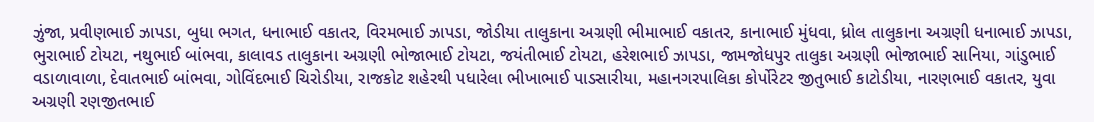ઝુંજા, પ્રવીણભાઈ ઝાપડા, બુધા ભગત, ધનાભાઈ વકાતર, વિરમભાઈ ઝાપડા, જોડીયા તાલુકાના અગ્રણી ભીમાભાઈ વકાતર, કાનાભાઈ મુંધવા, ધ્રોલ તાલુકાના અગ્રણી ધનાભાઈ ઝાપડા, ભુરાભાઈ ટોયટા, નથુભાઈ બાંભવા, કાલાવડ તાલુકાના અગ્રણી ભોજાભાઈ ટોયટા, જયંતીભાઈ ટોયટા, હરેશભાઈ ઝાપડા, જામજોધપુર તાલુકા અગ્રણી ભોજાભાઈ સાનિયા, ગાંડુભાઈ વડાળાવાળા, દેવાતભાઈ બાંભવા, ગોવિંદભાઈ ચિરોડીયા, રાજકોટ શહેરથી પધારેલા ભીખાભાઈ પાડસારીયા, મહાનગરપાલિકા કોર્પોરેટર જીતુભાઈ કાટોડીયા, નારણભાઈ વકાતર, યુવા અગ્રણી રણજીતભાઈ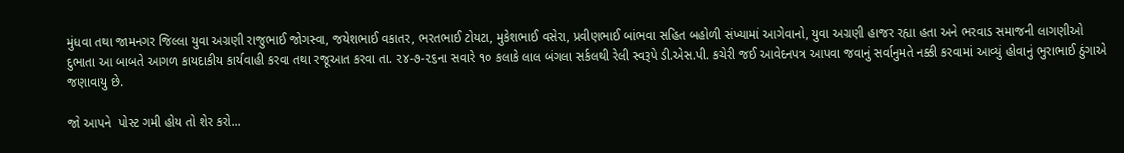મુંધવા તથા જામનગર જિલ્લા યુવા અગ્રણી રાજુભાઈ જોગસ્વા, જયેશભાઈ વકાતર, ભરતભાઈ ટોયટા, મુકેશભાઈ વસેરા, પ્રવીણભાઈ બાંભવા સહિત બહોળી સંખ્યામાં આગેવાનો, યુવા અગ્રણી હાજર રહ્યા હતા અને ભરવાડ સમાજની લાગણીઓ દુભાતા આ બાબતે આગળ કાયદાકીય કાર્યવાહી કરવા તથા રજૂઆત કરવા તા. ૨૪-૭-૨૬ના સવારે ૧૦ કલાકે લાલ બંગલા સર્કલથી રેલી સ્વરૂપે ડી.એસ.પી. કચેરી જઈ આવેદનપત્ર આપવા જવાનું સર્વાનુમતે નક્કી કરવામાં આવ્યું હોવાનું ભુરાભાઈ ઠુંગાએ જણાવાયુ છે.

જો આપને  પોસ્ટ ગમી હોય તો શેર કરો...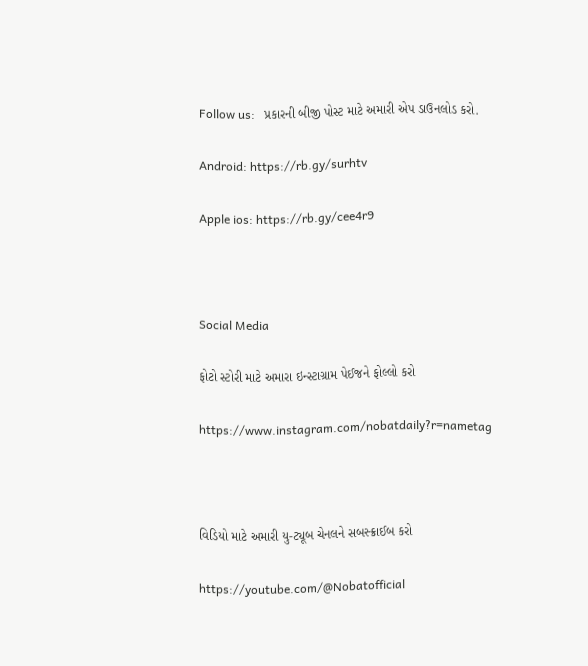Follow us:   પ્રકારની બીજી પોસ્ટ માટે અમારી એપ ડાઉનલોડ કરો.

Android: https://rb.gy/surhtv

Apple ios: https://rb.gy/cee4r9



Social Media

ફોટો સ્ટોરી માટે અમારા ઇન્સ્ટાગ્રામ પેઈજને ફોલ્લો કરો

https://www.instagram.com/nobatdaily?r=nametag



વિડિયો માટે અમારી યુ-ટ્યૂબ ચેનલને સબસ્ક્રાઈબ કરો

https://youtube.com/@Nobatofficial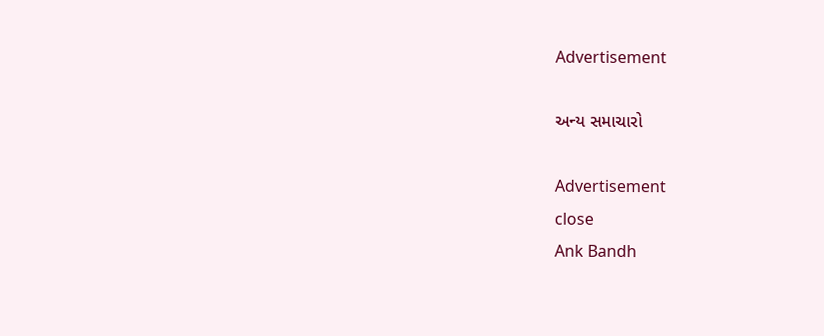Advertisement

અન્ય સમાચારો

Advertisement
close
Ank Bandh